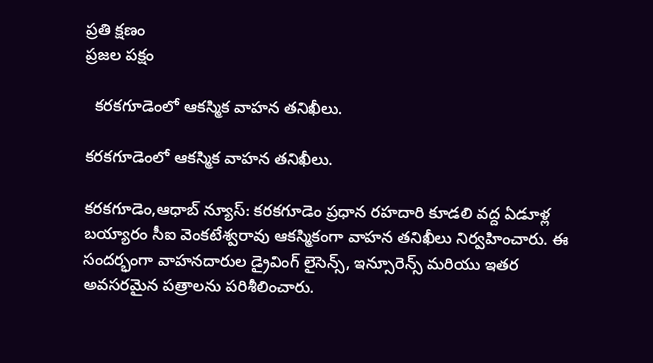ప్రతి క్షణం
ప్రజల పక్షం

  కరకగూడెంలో ఆకస్మిక వాహన తనిఖీలు.

కరకగూడెంలో ఆకస్మిక వాహన తనిఖీలు.

కరకగూడెం,ఆధాబ్ న్యూస్: కరకగూడెం ప్రధాన రహదారి కూడలి వద్ద ఏడూళ్ల బయ్యారం సీఐ వెంకటేశ్వరావు ఆకస్మికంగా వాహన తనిఖీలు నిర్వహించారు. ఈ సందర్భంగా వాహనదారుల డ్రైవింగ్ లైసెన్స్, ఇన్సూరెన్స్ మరియు ఇతర అవసరమైన పత్రాలను పరిశీలించారు.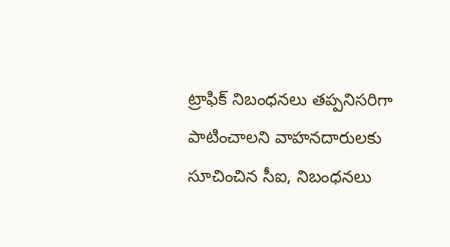ట్రాఫిక్ నిబంధనలు తప్పనిసరిగా పాటించాలని వాహనదారులకు సూచించిన సీఐ, నిబంధనలు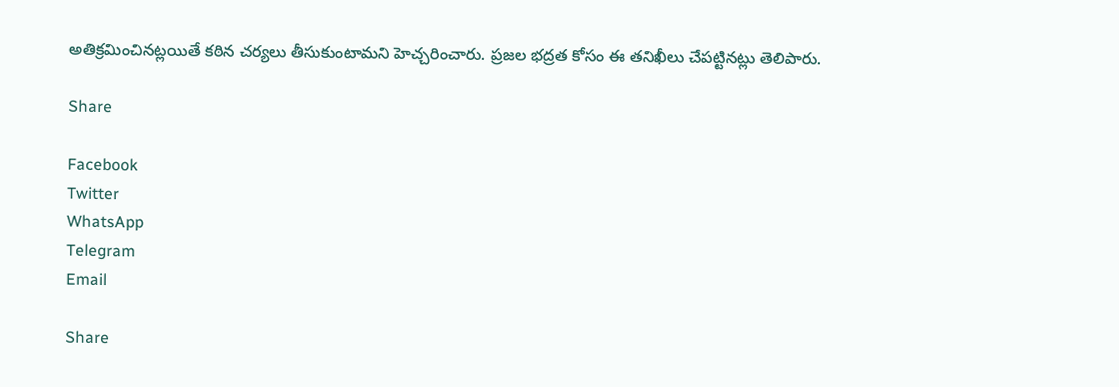అతిక్రమించినట్లయితే కఠిన చర్యలు తీసుకుంటామని హెచ్చరించారు. ప్రజల భద్రత కోసం ఈ తనిఖీలు చేపట్టినట్లు తెలిపారు.

Share

Facebook
Twitter
WhatsApp
Telegram
Email

Share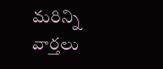మరిన్ని వార్తలు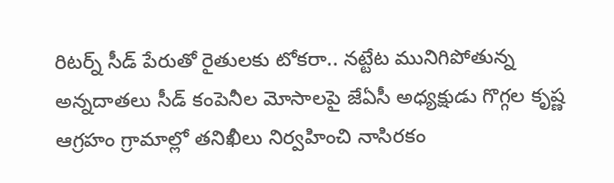రిటర్న్ సీడ్ పేరుతో రైతులకు టోకరా.. నట్టేట మునిగిపోతున్న అన్నదాతలు సీడ్ కంపెనీల మోసాలపై జేఏసీ అధ్యక్షుడు గొగ్గల కృష్ణ ఆగ్రహం గ్రామాల్లో తనిఖీలు నిర్వహించి నాసిరకం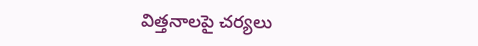విత్తనాలపై చర్యలు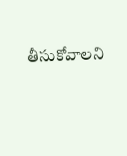తీసుకోవాలని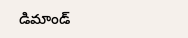డిమాండ్